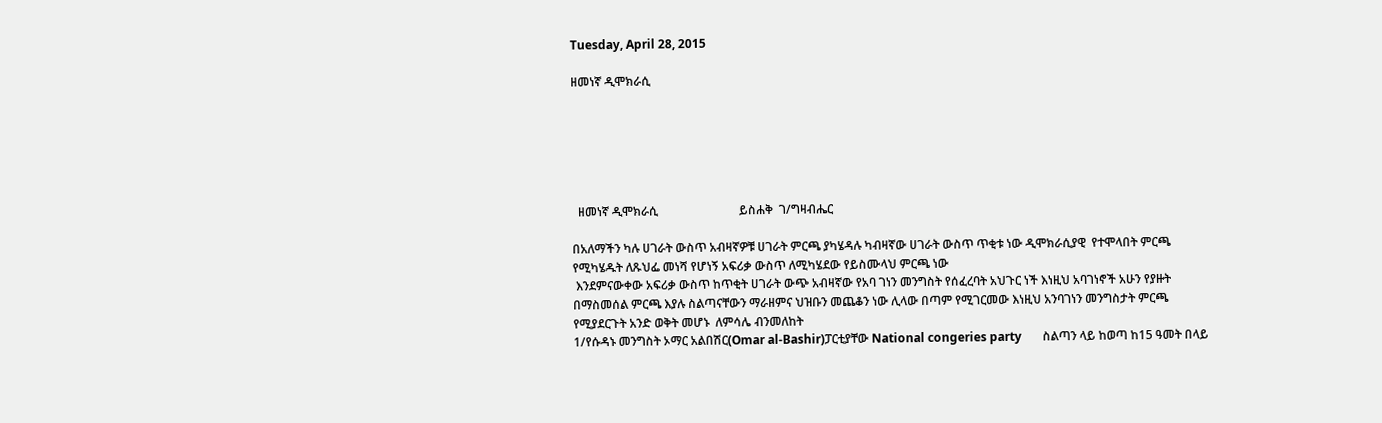Tuesday, April 28, 2015

ዘመነኛ ዲሞክራሲ






  ዘመነኛ ዲሞክራሲ                           ይስሐቅ  ገ/ግዛብሔር

በአለማችን ካሉ ሀገራት ውስጥ አብዛኛዎቹ ሀገራት ምርጫ ያካሄዳሉ ካብዛኛው ሀገራት ውስጥ ጥቂቱ ነው ዲሞክራሲያዊ  የተሞላበት ምርጫ የሚካሄዱት ለጹህፌ መነሻ የሆነኝ አፍሪቃ ውስጥ ለሚካሄደው የይስሙላህ ምርጫ ነው
 እንደምናውቀው አፍሪቃ ውስጥ ከጥቂት ሀገራት ውጭ አብዛኛው የአባ ገነን መንግስት የሰፈረባት አህጉር ነች እነዚህ አባገነኖች አሁን የያዙት በማስመሰል ምርጫ እያሉ ስልጣናቸውን ማራዘምና ህዝቡን መጨቆን ነው ሊላው በጣም የሚገርመው እነዚህ አንባገነን መንግስታት ምርጫ የሚያደርጉት አንድ ወቅት መሆኑ  ለምሳሌ ብንመለከት
1/የሱዳኑ መንግስት ኦማር አልበሽር(Omar al-Bashir)ፓርቲያቸው National congeries party       ስልጣን ላይ ከወጣ ከ15 ዓመት በላይ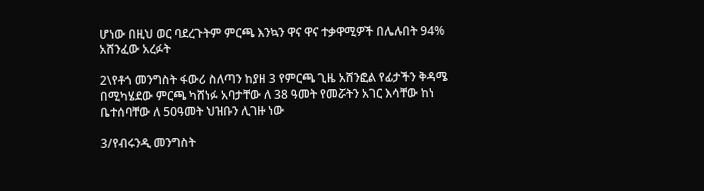ሆነው በዚህ ወር ባደረጉትም ምርጫ እንኳን ዋና ዋና ተቃዋሚዎች በሌሉበት 94% አሸንፈው አረፉት

2\የቶጎ መንግስት ፋውሪ ስለጣን ከያዘ 3 የምርጫ ጊዜ አሸንፎል የፊታችን ቅዳሜ በሚካሄደው ምርጫ ካሸነፉ አባታቸው ለ 38 ዓመት የመሯትን አገር እሳቸው ከነ ቤተሰባቸው ለ 50ዓመት ህዝቡን ሊገዙ ነው

3/የብሩንዲ መንግስት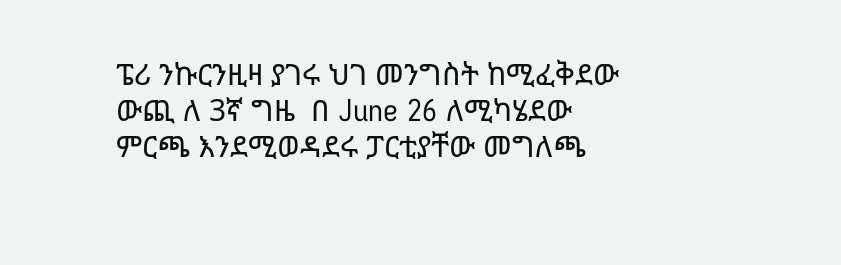ፔሪ ንኩርንዚዛ ያገሩ ህገ መንግስት ከሚፈቅደው ውጪ ለ 3ኛ ግዜ  በ June 26 ለሚካሄደው ምርጫ እንደሚወዳደሩ ፓርቲያቸው መግለጫ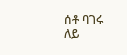ሰቶ ባገሩ ለይ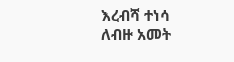እረብሻ ተነሳ ለብዙ አመት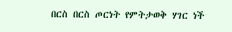በርስ በርስ ጦርነት የምትታወቅ ሃገር ነች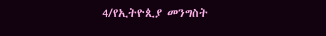4/የኢትዮጲያ መንግስት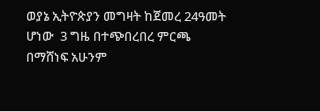ወያኔ ኢትዮጵያን መግዛት ከጀመረ 24ዓመት ሆነው  3 ግዜ በተጭበረበረ ምርጫ በማሸነፍ አሁንም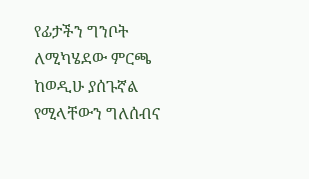የፊታችን ግንቦት ለሚካሄደው ምርጫ ከወዲሁ ያሰጉኛል የሚላቸውን ግለሰብና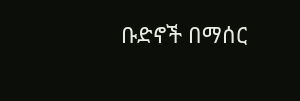ቡድኖች በማሰር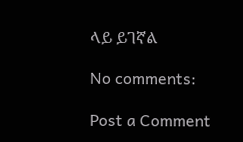ላይ ይገኛል

No comments:

Post a Comment